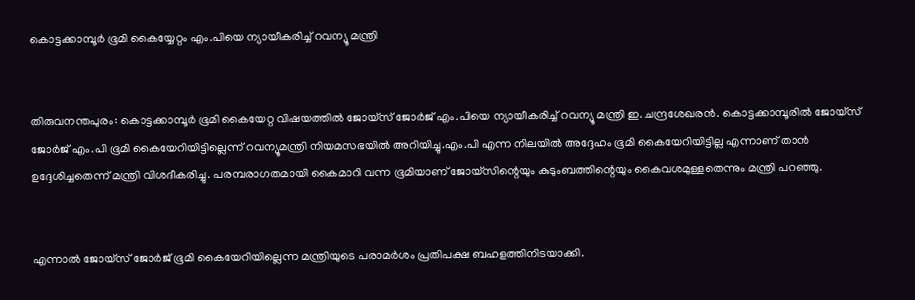കൊട്ടക്കാമ്പൂര്‍ ഭൂമി കൈയ്യേറ്റം എം.പിയെ ന്യായീകരിച്ച്‌ റവന്യൂ മന്ത്രി


തിരുവനന്തപുരം: കൊട്ടക്കാമ്പൂര്‍ ഭൂമി കൈയേറ്റ വിഷയത്തില്‍ ജോയ്സ് ജോര്‍ജ് എം.പിയെ ന്യായീകരിച്ച് റവന്യൂ മന്ത്രി ഇ. ചന്ദ്രശേഖരന്‍. കൊട്ടക്കാമ്പൂരില്‍ ജോയ്സ് ജോര്‍ജ് എം.പി ഭൂമി കൈയേറിയിട്ടില്ലെന്ന് റവന്യൂമന്ത്രി നിയമസഭയില്‍ അറിയിച്ചു.എം.പി എന്ന നിലയില്‍ അദ്ദേഹം ഭൂമി കൈയേറിയിട്ടില്ല എന്നാണ് താന്‍ ഉദ്ദേശിച്ചതെന്ന് മന്ത്രി വിശദീകരിച്ചു. പരമ്പരാഗതമായി കൈമാറി വന്ന ഭൂമിയാണ് ജോയ്സിന്റെയും കുടുംബത്തിന്റെയും കൈവശമുള്ളതെന്നും മന്ത്രി പറഞ്ഞു.


എന്നാല്‍ ജോയ്സ് ജോര്‍ജ് ഭൂമി കൈയേറിയില്ലെന്ന മന്ത്രിയുടെ പരാമര്‍ശം പ്രതിപക്ഷ ബഹളത്തിനിടയാക്കി.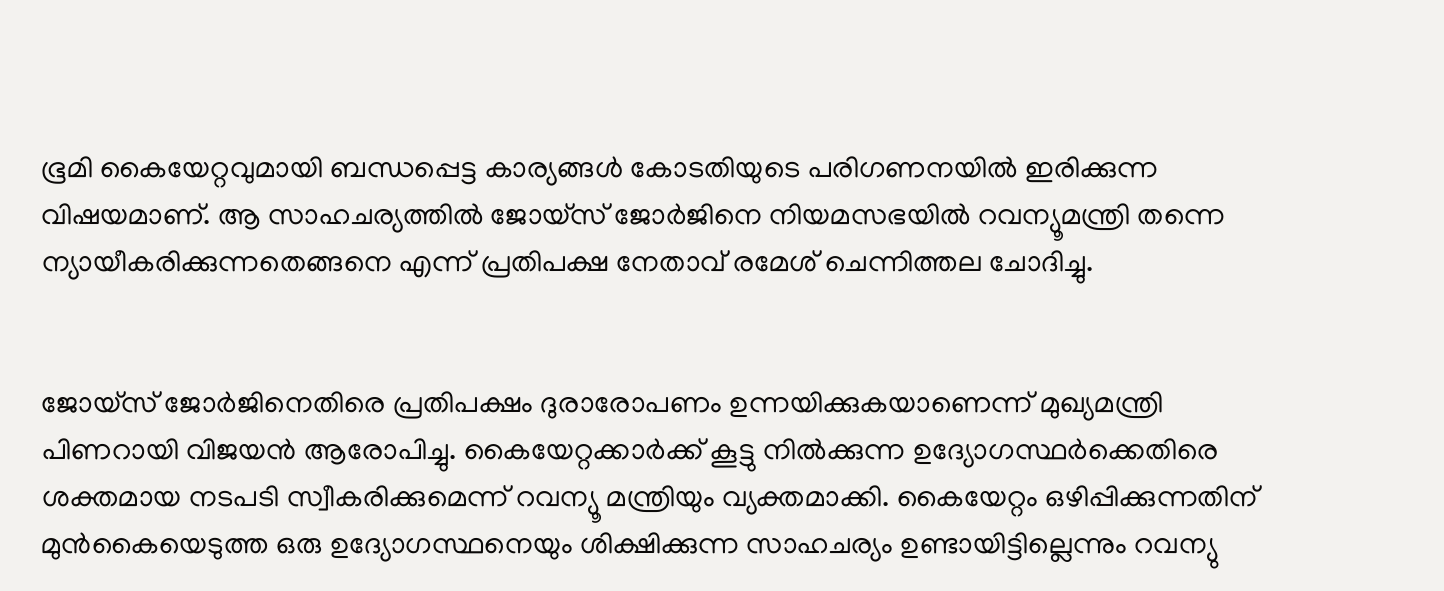ഭൂമി കൈയേറ്റവുമായി ബന്ധപ്പെട്ട കാര്യങ്ങള്‍ കോടതിയുടെ പരിഗണനയില്‍ ഇരിക്കുന്ന വിഷയമാണ്. ആ സാഹചര്യത്തില്‍ ജോയ്സ് ജോര്‍ജിനെ നിയമസഭയില്‍ റവന്യൂമന്ത്രി തന്നെ ന്യായീകരിക്കുന്നതെങ്ങനെ എന്ന് പ്രതിപക്ഷ നേതാവ് രമേശ് ചെന്നിത്തല ചോദിച്ചു.


ജോയ്സ് ജോര്‍ജിനെതിരെ പ്രതിപക്ഷം ദുരാരോപണം ഉന്നയിക്കുകയാണെന്ന് മുഖ്യമന്ത്രി പിണറായി വിജയന്‍ ആരോപിച്ചു. കൈയേറ്റക്കാര്‍ക്ക് കൂട്ടു നില്‍ക്കുന്ന ഉദ്യോഗസ്ഥര്‍ക്കെതിരെ ശക്തമായ നടപടി സ്വീകരിക്കുമെന്ന് റവന്യൂ മന്ത്രിയും വ്യക്തമാക്കി. കൈയേറ്റം ഒഴിപ്പിക്കുന്നതിന് മുന്‍കൈയെടുത്ത ഒരു ഉദ്യോഗസ്ഥനെയും ശിക്ഷിക്കുന്ന സാഹചര്യം ഉണ്ടായിട്ടില്ലെന്നും റവന്യു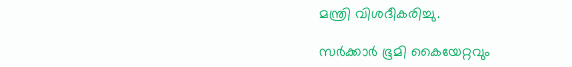മന്ത്രി വിശദീകരിച്ചു.

സര്‍ക്കാര്‍ ഭൂമി കൈയേറ്റവും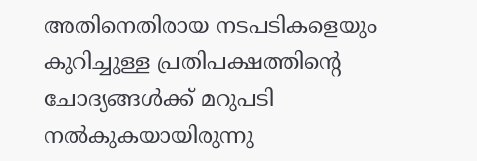അതിനെതിരായ നടപടികളെയും കുറിച്ചുള്ള പ്രതിപക്ഷത്തിന്റെ ചോദ്യങ്ങള്‍ക്ക് മറുപടി നല്‍കുകയായിരുന്നു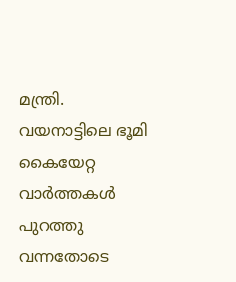മന്ത്രി. വയനാട്ടിലെ ഭൂമി കൈയേറ്റ വാര്‍ത്തകള്‍ പുറത്തു വന്നതോടെ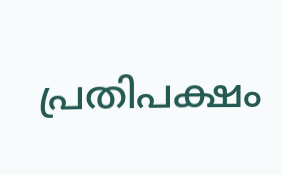പ്രതിപക്ഷം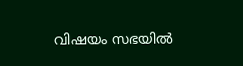വിഷയം സഭയില്‍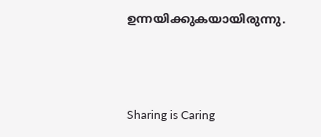ഉന്നയിക്കുകയായിരുന്നു.



Sharing is Caring